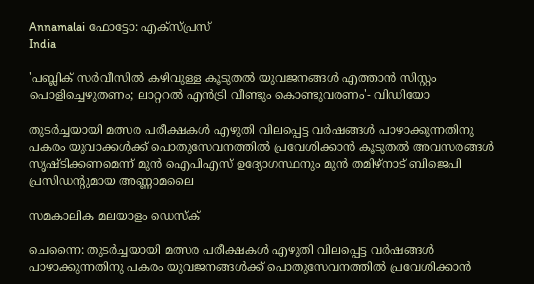Annamalai ഫോട്ടോ: എക്സ്പ്രസ്
India

'പബ്ലിക് സര്‍വീസില്‍ കഴിവുള്ള കൂടുതല്‍ യുവജനങ്ങൾ എത്താന്‍ സിസ്റ്റം പൊളിച്ചെഴുതണം; ലാറ്ററല്‍ എന്‍ട്രി വീണ്ടും കൊണ്ടുവരണം'- വിഡിയോ

തുടര്‍ച്ചയായി മത്സര പരീക്ഷകള്‍ എഴുതി വിലപ്പെട്ട വര്‍ഷങ്ങള്‍ പാഴാക്കുന്നതിനു പകരം യുവാക്കള്‍ക്ക് പൊതുസേവനത്തില്‍ പ്രവേശിക്കാന്‍ കൂടുതല്‍ അവസരങ്ങള്‍ സൃഷ്ടിക്കണമെന്ന് മുന്‍ ഐപിഎസ് ഉദ്യോഗസ്ഥനും മുന്‍ തമിഴ്‌നാട് ബിജെപി പ്രസിഡന്റുമായ അണ്ണാമലൈ

സമകാലിക മലയാളം ഡെസ്ക്

ചെന്നൈ: തുടര്‍ച്ചയായി മത്സര പരീക്ഷകള്‍ എഴുതി വിലപ്പെട്ട വര്‍ഷങ്ങള്‍ പാഴാക്കുന്നതിനു പകരം യുവജനങ്ങൾക്ക് പൊതുസേവനത്തില്‍ പ്രവേശിക്കാന്‍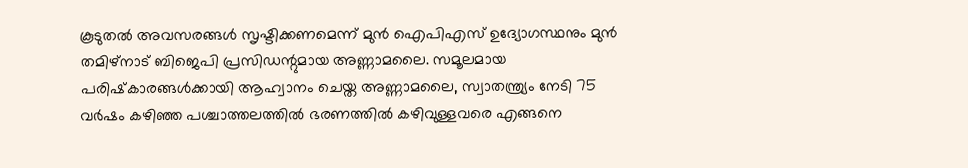കൂടുതല്‍ അവസരങ്ങള്‍ സൃഷ്ടിക്കണമെന്ന് മുന്‍ ഐപിഎസ് ഉദ്യോഗസ്ഥനും മുന്‍ തമിഴ്‌നാട് ബിജെപി പ്രസിഡന്റുമായ അണ്ണാമലൈ. സമൂലമായ പരിഷ്‌കാരങ്ങള്‍ക്കായി ആഹ്വാനം ചെയ്ത അണ്ണാമലൈ, സ്വാതന്ത്ര്യം നേടി 75 വര്‍ഷം കഴിഞ്ഞ പശ്ചാത്തലത്തില്‍ ഭരണത്തില്‍ കഴിവുള്ളവരെ എങ്ങനെ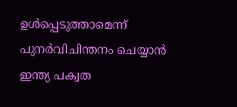ഉള്‍പ്പെടുത്താമെന്ന് പുനര്‍വിചിന്തനം ചെയ്യാന്‍ ഇന്ത്യ പക്വത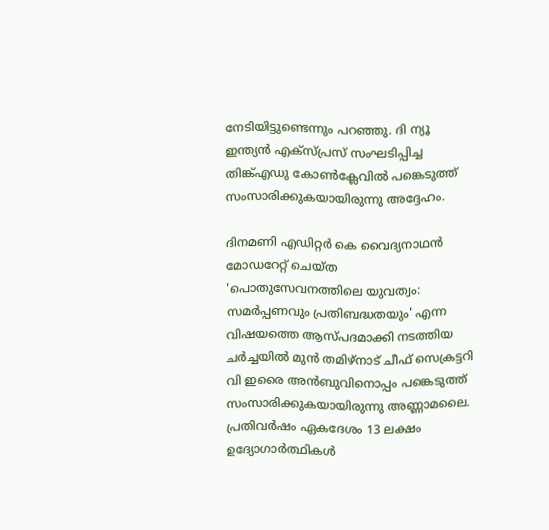നേടിയിട്ടുണ്ടെന്നും പറഞ്ഞു. ദി ന്യൂ ഇന്ത്യന്‍ എക്‌സ്പ്രസ് സംഘടിപ്പിച്ച തിങ്ക്എഡു കോണ്‍ക്ലേവില്‍ പങ്കെടുത്ത് സംസാരിക്കുകയായിരുന്നു അദ്ദേഹം.

ദിനമണി എഡിറ്റര്‍ കെ വൈദ്യനാഥന്‍ മോഡറേറ്റ് ചെയ്ത 'പൊതുസേവനത്തിലെ യുവത്വം: സമര്‍പ്പണവും പ്രതിബദ്ധതയും' എന്ന വിഷയത്തെ ആസ്പദമാക്കി നടത്തിയ ചര്‍ച്ചയില്‍ മുന്‍ തമിഴ്നാട് ചീഫ് സെക്രട്ടറി വി ഇരൈ അന്‍ബുവിനൊപ്പം പങ്കെടുത്ത് സംസാരിക്കുകയായിരുന്നു അണ്ണാമലൈ. പ്രതിവര്‍ഷം ഏകദേശം 13 ലക്ഷം ഉദ്യോഗാര്‍ത്ഥികള്‍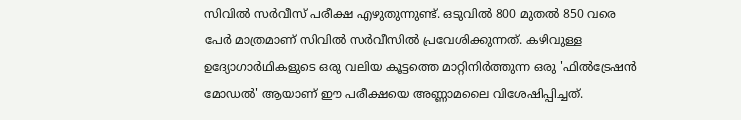സിവില്‍ സര്‍വീസ് പരീക്ഷ എഴുതുന്നുണ്ട്. ഒടുവില്‍ 800 മുതല്‍ 850 വരെ പേര്‍ മാത്രമാണ് സിവില്‍ സര്‍വീസില്‍ പ്രവേശിക്കുന്നത്. കഴിവുള്ള ഉദ്യോഗാര്‍ഥികളുടെ ഒരു വലിയ കൂട്ടത്തെ മാറ്റിനിര്‍ത്തുന്ന ഒരു 'ഫില്‍ട്രേഷന്‍ മോഡല്‍' ആയാണ് ഈ പരീക്ഷയെ അണ്ണാമലൈ വിശേഷിപ്പിച്ചത്.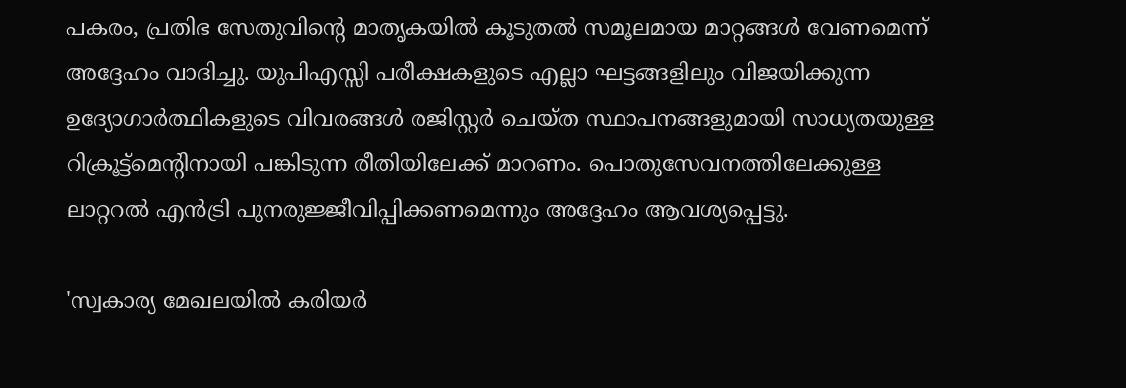പകരം, പ്രതിഭ സേതുവിന്റെ മാതൃകയില്‍ കൂടുതല്‍ സമൂലമായ മാറ്റങ്ങള്‍ വേണമെന്ന് അദ്ദേഹം വാദിച്ചു. യുപിഎസ്സി പരീക്ഷകളുടെ എല്ലാ ഘട്ടങ്ങളിലും വിജയിക്കുന്ന ഉദ്യോഗാര്‍ത്ഥികളുടെ വിവരങ്ങള്‍ രജിസ്റ്റര്‍ ചെയ്ത സ്ഥാപനങ്ങളുമായി സാധ്യതയുള്ള റിക്രൂട്ട്മെന്റിനായി പങ്കിടുന്ന രീതിയിലേക്ക് മാറണം. പൊതുസേവനത്തിലേക്കുള്ള ലാറ്ററല്‍ എന്‍ട്രി പുനരുജ്ജീവിപ്പിക്കണമെന്നും അദ്ദേഹം ആവശ്യപ്പെട്ടു.

'സ്വകാര്യ മേഖലയില്‍ കരിയര്‍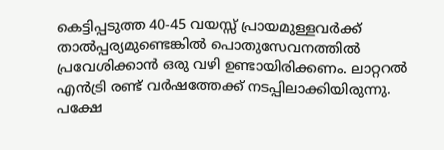കെട്ടിപ്പടുത്ത 40-45 വയസ്സ് പ്രായമുള്ളവര്‍ക്ക് താല്‍പ്പര്യമുണ്ടെങ്കില്‍ പൊതുസേവനത്തില്‍ പ്രവേശിക്കാന്‍ ഒരു വഴി ഉണ്ടായിരിക്കണം. ലാറ്ററല്‍ എന്‍ട്രി രണ്ട് വര്‍ഷത്തേക്ക് നടപ്പിലാക്കിയിരുന്നു. പക്ഷേ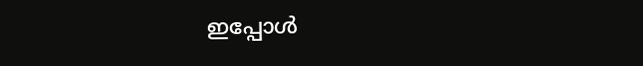ഇപ്പോള്‍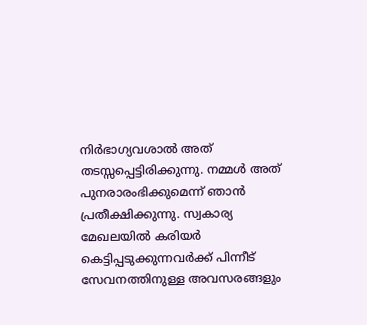നിര്‍ഭാഗ്യവശാല്‍ അത് തടസ്സപ്പെട്ടിരിക്കുന്നു. നമ്മള്‍ അത് പുനരാരംഭിക്കുമെന്ന് ഞാന്‍ പ്രതീക്ഷിക്കുന്നു. സ്വകാര്യ മേഖലയില്‍ കരിയര്‍ കെട്ടിപ്പടുക്കുന്നവര്‍ക്ക് പിന്നീട് സേവനത്തിനുള്ള അവസരങ്ങളും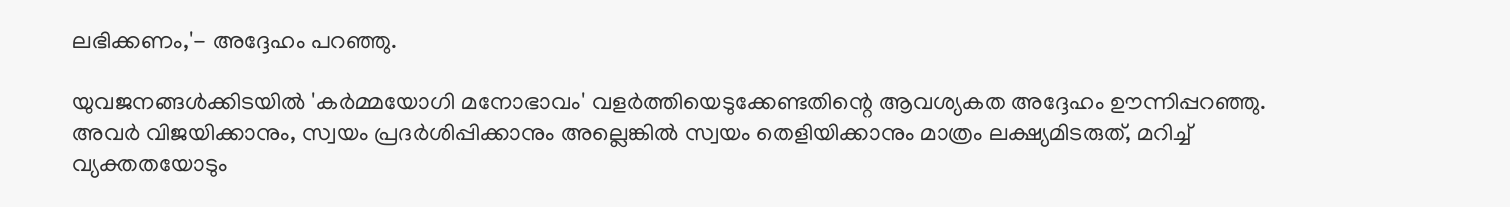ലഭിക്കണം,'- അദ്ദേഹം പറഞ്ഞു.

യുവജനങ്ങള്‍ക്കിടയില്‍ 'കര്‍മ്മയോഗി മനോഭാവം' വളര്‍ത്തിയെടുക്കേണ്ടതിന്റെ ആവശ്യകത അദ്ദേഹം ഊന്നിപ്പറഞ്ഞു. അവര്‍ വിജയിക്കാനും, സ്വയം പ്രദര്‍ശിപ്പിക്കാനും അല്ലെങ്കില്‍ സ്വയം തെളിയിക്കാനും മാത്രം ലക്ഷ്യമിടരുത്, മറിച്ച് വ്യക്തതയോടും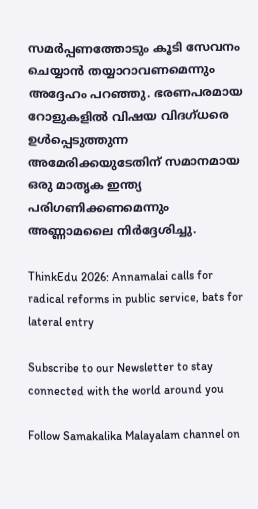സമര്‍പ്പണത്തോടും കൂടി സേവനം ചെയ്യാന്‍ തയ്യാറാവണമെന്നും അദ്ദേഹം പറഞ്ഞു. ഭരണപരമായ റോളുകളില്‍ വിഷയ വിദഗ്ധരെ ഉള്‍പ്പെടുത്തുന്ന അമേരിക്കയുടേതിന് സമാനമായ ഒരു മാതൃക ഇന്ത്യ പരിഗണിക്കണമെന്നും അണ്ണാമലൈ നിര്‍ദ്ദേശിച്ചു.

ThinkEdu 2026: Annamalai calls for radical reforms in public service, bats for lateral entry

Subscribe to our Newsletter to stay connected with the world around you

Follow Samakalika Malayalam channel on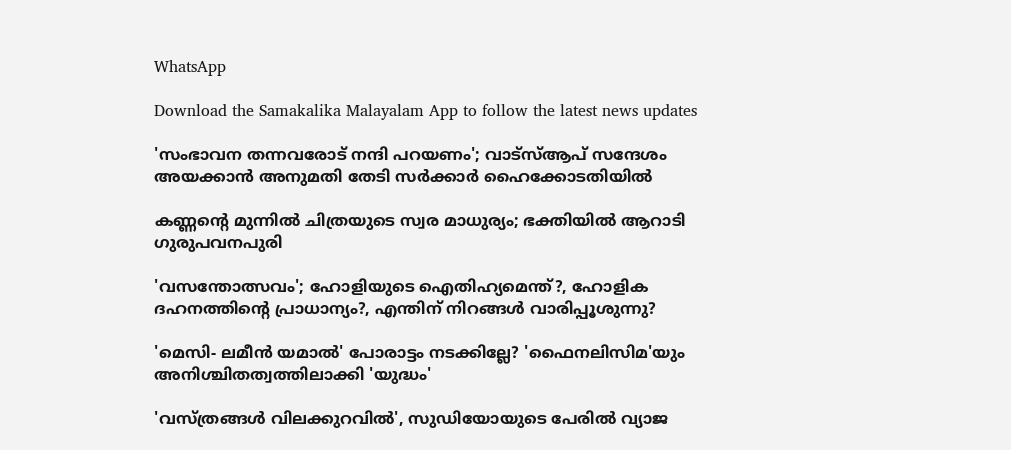WhatsApp

Download the Samakalika Malayalam App to follow the latest news updates

'സംഭാവന തന്നവരോട് നന്ദി പറയണം'; വാട്സ്ആപ് സന്ദേശം അയക്കാൻ അനുമതി തേടി സർക്കാർ ഹൈക്കോടതിയിൽ

കണ്ണന്റെ മുന്നിൽ ചിത്രയുടെ സ്വര മാധുര്യം; ഭക്തിയിൽ ആറാടി ഗുരുപവനപുരി

'വസന്തോത്സവം'; ഹോളിയുടെ ഐതിഹ്യമെന്ത്?, ഹോളിക ദഹനത്തിന്റെ പ്രാധാന്യം?, എന്തിന് നിറങ്ങള്‍ വാരിപ്പൂശുന്നു?

'മെസി- ലമീന്‍ യമാല്‍' പോരാട്ടം നടക്കില്ലേ? 'ഫൈനലിസിമ'യും അനിശ്ചിതത്വത്തിലാക്കി 'യുദ്ധം'

'വസ്ത്രങ്ങള്‍ വിലക്കുറവില്‍', സുഡിയോയുടെ പേരില്‍ വ്യാജ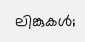ലിങ്കുകള്‍;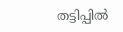തട്ടിപ്പില്‍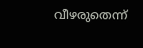വീഴരുതെന്ന്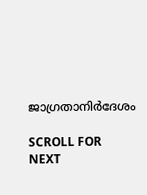ജാഗ്രതാനിര്‍ദേശം

SCROLL FOR NEXT